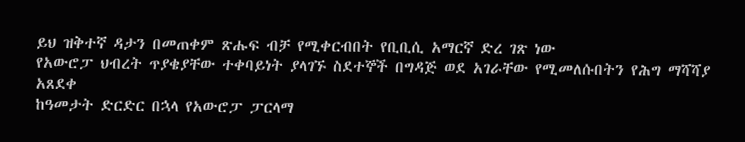ይህ ዝቅተኛ ዳታን በመጠቀም ጽሑፍ ብቻ የሚቀርብበት የቢቢሲ አማርኛ ድረ ገጽ ነው
የአውሮፓ ህብረት ጥያቄያቸው ተቀባይነት ያላገኙ ስደተኞች በግዳጅ ወደ አገራቸው የሚመለሱበትን የሕግ ማሻሻያ አጸደቀ
ከዓመታት ድርድር በኋላ የአውሮፓ ፓርላማ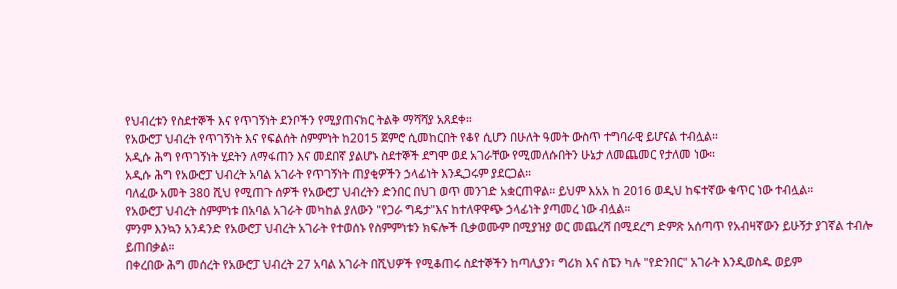የህብረቱን የስደተኞች እና የጥገኝነት ደንቦችን የሚያጠናክር ትልቅ ማሻሻያ አጸደቀ።
የአውሮፓ ህብረት የጥገኝነት እና የፍልሰት ስምምነት ከ2015 ጀምሮ ሲመከርበት የቆየ ሲሆን በሁለት ዓመት ውስጥ ተግባራዊ ይሆናል ተብሏል።
አዲሱ ሕግ የጥገኝነት ሂደትን ለማፋጠን እና መደበኛ ያልሆኑ ስደተኞች ደግሞ ወደ አገራቸው የሚመለሱበትን ሁኔታ ለመጨመር የታለመ ነው።
አዲሱ ሕግ የአውሮፓ ህብረት አባል አገራት የጥገኝነት ጠያቂዎችን ኃላፊነት እንዲጋሩም ያደርጋል።
ባለፈው አመት 380 ሺህ የሚጠጉ ሰዎች የአውሮፓ ህብረትን ድንበር በህገ ወጥ መንገድ አቋርጠዋል። ይህም እአአ ከ 2016 ወዲህ ከፍተኛው ቁጥር ነው ተብሏል።
የአውሮፓ ህብረት ስምምነቱ በአባል አገራት መካከል ያለውን "የጋራ ግዴታ"እና ከተለዋዋጭ ኃላፊነት ያጣመረ ነው ብሏል።
ምንም እንኳን አንዳንድ የአውሮፓ ህብረት አገራት የተወሰኑ የስምምነቱን ክፍሎች ቢቃወሙም በሚያዝያ ወር መጨረሻ በሚደረግ ድምጽ አሰጣጥ የአብዛኛውን ይሁኝታ ያገኛል ተብሎ ይጠበቃል።
በቀረበው ሕግ መሰረት የአውሮፓ ህብረት 27 አባል አገራት በሺህዎች የሚቆጠሩ ስደተኞችን ከጣሊያን፣ ግሪክ እና ስፔን ካሉ "የድንበር" አገራት እንዲወስዱ ወይም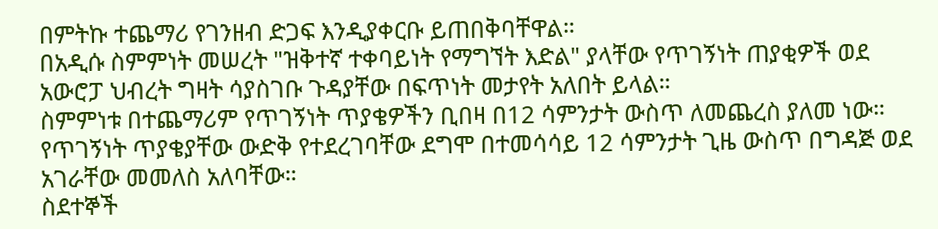በምትኩ ተጨማሪ የገንዘብ ድጋፍ እንዲያቀርቡ ይጠበቅባቸዋል።
በአዲሱ ስምምነት መሠረት "ዝቅተኛ ተቀባይነት የማግኘት እድል" ያላቸው የጥገኝነት ጠያቂዎች ወደ አውሮፓ ህብረት ግዛት ሳያስገቡ ጉዳያቸው በፍጥነት መታየት አለበት ይላል።
ስምምነቱ በተጨማሪም የጥገኝነት ጥያቄዎችን ቢበዛ በ12 ሳምንታት ውስጥ ለመጨረስ ያለመ ነው። የጥገኝነት ጥያቄያቸው ውድቅ የተደረገባቸው ደግሞ በተመሳሳይ 12 ሳምንታት ጊዜ ውስጥ በግዳጅ ወደ አገራቸው መመለስ አለባቸው።
ስደተኞች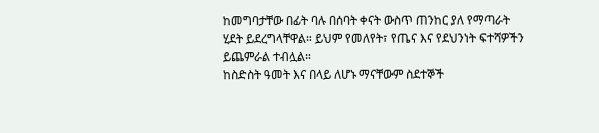ከመግባታቸው በፊት ባሉ በሰባት ቀናት ውስጥ ጠንከር ያለ የማጣራት ሂደት ይደረግላቸዋል። ይህም የመለየት፣ የጤና እና የደህንነት ፍተሻዎችን ይጨምራል ተብሏል።
ከስድስት ዓመት እና በላይ ለሆኑ ማናቸውም ስደተኞች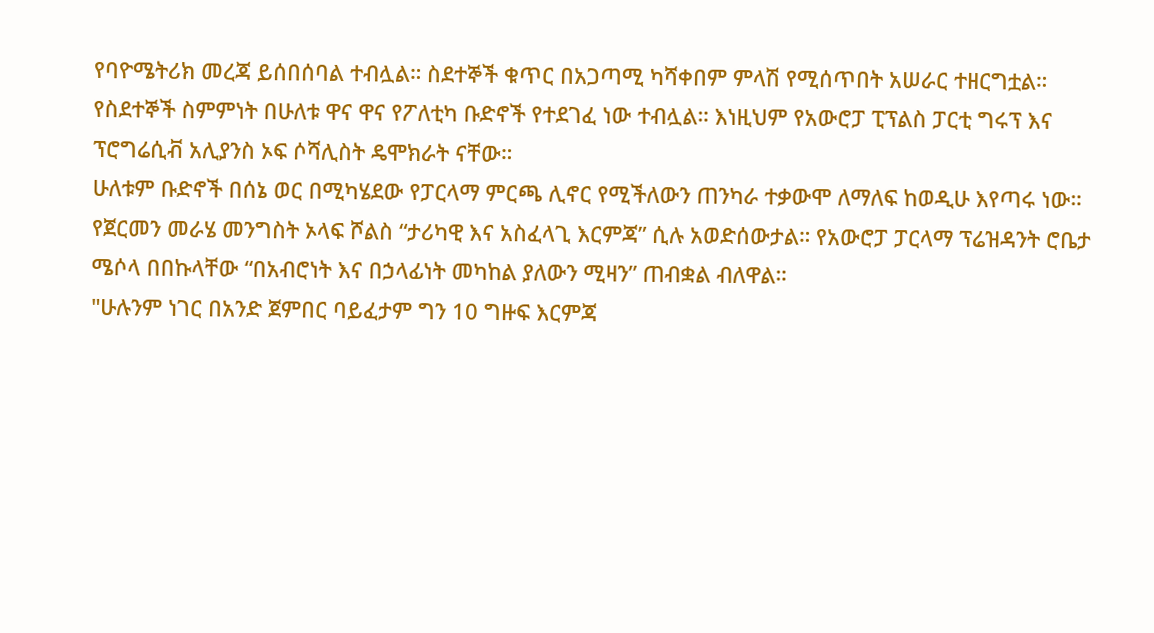የባዮሜትሪክ መረጃ ይሰበሰባል ተብሏል። ስደተኞች ቁጥር በአጋጣሚ ካሻቀበም ምላሽ የሚሰጥበት አሠራር ተዘርግቷል።
የስደተኞች ስምምነት በሁለቱ ዋና ዋና የፖለቲካ ቡድኖች የተደገፈ ነው ተብሏል። እነዚህም የአውሮፓ ፒፕልስ ፓርቲ ግሩፕ እና ፕሮግሬሲቭ አሊያንስ ኦፍ ሶሻሊስት ዴሞክራት ናቸው።
ሁለቱም ቡድኖች በሰኔ ወር በሚካሄደው የፓርላማ ምርጫ ሊኖር የሚችለውን ጠንካራ ተቃውሞ ለማለፍ ከወዲሁ እየጣሩ ነው።
የጀርመን መራሄ መንግስት ኦላፍ ሾልስ “ታሪካዊ እና አስፈላጊ እርምጃ” ሲሉ አወድሰውታል። የአውሮፓ ፓርላማ ፕሬዝዳንት ሮቤታ ሜሶላ በበኩላቸው “በአብሮነት እና በኃላፊነት መካከል ያለውን ሚዛን” ጠብቋል ብለዋል።
"ሁሉንም ነገር በአንድ ጀምበር ባይፈታም ግን 10 ግዙፍ እርምጃ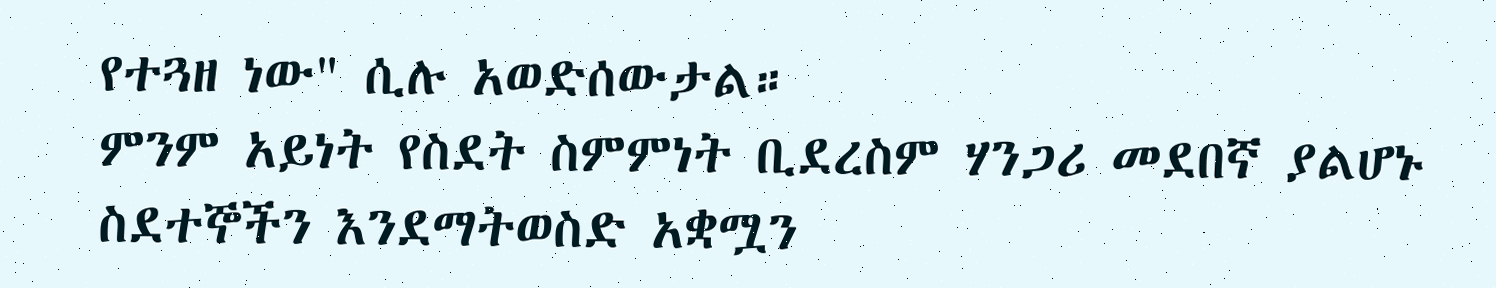የተጓዘ ነው" ሲሉ አወድሰውታል።
ምንም አይነት የስደት ስምምነት ቢደረስም ሃንጋሪ መደበኛ ያልሆኑ ስደተኞችን እንደማትወስድ አቋሟን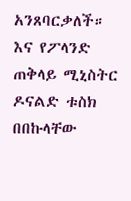አንጸባርቃለች። እና የፖላንድ ጠቅላይ ሚኒስትር ዶናልድ ቱስክ በበኩላቸው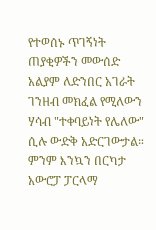የተወሰኑ ጥገኝነት ጠያቂዎችን መውሰድ አልያም ለድንበር አገራት ገንዘብ መክፈል የሚለውን ሃሳብ "ተቀባይነት የሌለው" ሲሉ ውድቅ አድርገውታል።
ምንም እንኳን በርካታ አውሮፓ ፓርላማ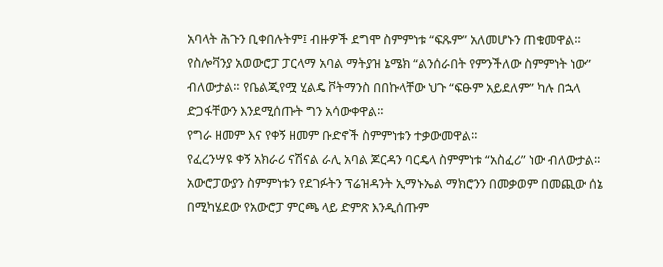አባላት ሕጉን ቢቀበሉትም፤ ብዙዎች ደግሞ ስምምነቱ “ፍጹም” አለመሆኑን ጠቁመዋል።
የስሎቫንያ አወውሮፓ ፓርላማ አባል ማትያዝ ኔሜክ “ልንሰራበት የምንችለው ስምምነት ነው” ብለውታል። የቤልጂየሟ ሂልዴ ቮትማንስ በበኩላቸው ህጉ “ፍፁም አይደለም” ካሉ በኋላ ድጋፋቸውን እንደሚሰጡት ግን አሳውቀዋል።
የግራ ዘመም እና የቀኝ ዘመም ቡድኖች ስምምነቱን ተቃውመዋል።
የፈረንሣዩ ቀኝ አክራሪ ናሽናል ራሊ አባል ጆርዳን ባርዴላ ስምምነቱ “አስፈሪ” ነው ብለውታል። አውሮፓውያን ስምምነቱን የደገፉትን ፕሬዝዳንት ኢማኑኤል ማክሮንን በመቃወም በመጪው ሰኔ በሚካሄደው የአውሮፓ ምርጫ ላይ ድምጽ እንዲሰጡም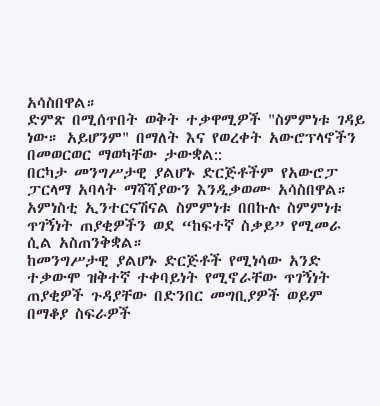አሳስበዋል።
ድምጽ በሚሰጥበት ወቅት ተቃዋሚዎች "ስምምነቱ ገዳይ ነው። አይሆንም" በማለት እና የወረቀት አውሮፕላኖችን በመወርወር ማወካቸው ታውቋል::
በርካታ መንግሥታዊ ያልሆኑ ድርጅቶችም የአውሮፓ ፓርላማ አባላት ማሻሻያውን እንዲቃወሙ አሳስበዋል። አምነስቲ ኢንተርናሽናል ስምምነቱ በበኩሉ ስምምነቱ ጥገኝነት ጠያቂዎችን ወደ “ከፍተኛ ስቃይ” የሚመራ ሲል አስጠንቅቋል።
ከመንግሥታዊ ያልሆኑ ድርጅቶች የሚነሳው አንድ ተቃውሞ ዝቅተኛ ተቀባይነት የሚኖራቸው ጥገኝነት ጠያቂዎች ጉዳያቸው በድንበር መግቢያዎች ወይም በማቆያ ስፍራዎች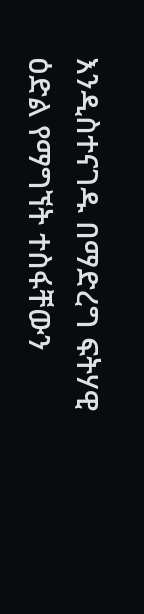እንዲስተናገዱ በማድረግ ፍትሃዊ ዕድል የማግኘት ተስፋቸውን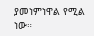ያመነምነዋል የሚል ነው።